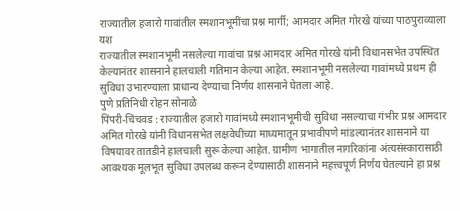राज्यातील हजारो गावांतील स्मशानभूमींचा प्रश्न मार्गी; आमदार अमित गोरखे यांच्या पाठपुराव्याला यश
राज्यातील स्मशानभूमी नसलेल्या गावांचा प्रश्न आमदार अमित गोरखे यांनी विधानसभेत उपस्थित केल्यानंतर शासनाने हालचाली गतिमान केल्या आहेत. स्मशानभूमी नसलेल्या गावांमध्ये प्रथम ही सुविधा उभारण्याला प्राधान्य देण्याचा निर्णय शासनाने घेतला आहे.
पुणे प्रतिनिधी रोहन सोनाळे
पिंपरी-चिंचवड : राज्यातील हजारो गावांमध्ये स्मशानभूमीची सुविधा नसल्याचा गंभीर प्रश्न आमदार अमित गोरखे यांनी विधानसभेत लक्षवेधीच्या माध्यमातून प्रभावीपणे मांडल्यानंतर शासनाने या विषयावर तातडीने हालचाली सुरू केल्या आहेत. ग्रामीण भागातील नागरिकांना अंत्यसंस्कारासाठी आवश्यक मूलभूत सुविधा उपलब्ध करून देण्यासाठी शासनाने महत्त्वपूर्ण निर्णय घेतल्याने हा प्रश्न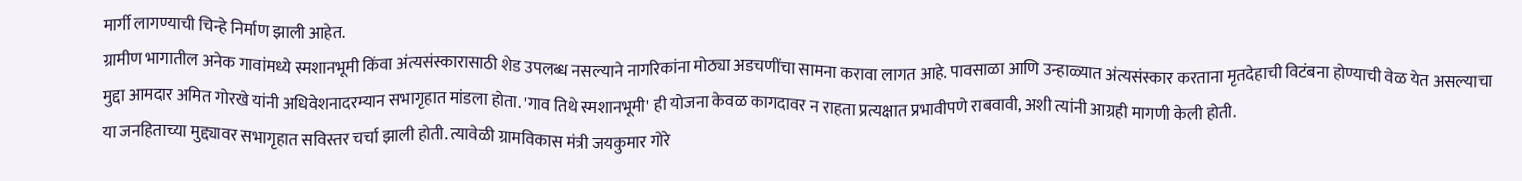मार्गी लागण्याची चिन्हे निर्माण झाली आहेत.
ग्रामीण भागातील अनेक गावांमध्ये स्मशानभूमी किंवा अंत्यसंस्कारासाठी शेड उपलब्ध नसल्याने नागरिकांना मोठ्या अडचणींचा सामना करावा लागत आहे. पावसाळा आणि उन्हाळ्यात अंत्यसंस्कार करताना मृतदेहाची विटंबना होण्याची वेळ येत असल्याचा मुद्दा आमदार अमित गोरखे यांनी अधिवेशनादरम्यान सभागृहात मांडला होता. 'गाव तिथे स्मशानभूमी' ही योजना केवळ कागदावर न राहता प्रत्यक्षात प्रभावीपणे राबवावी, अशी त्यांनी आग्रही मागणी केली होती.
या जनहिताच्या मुद्द्यावर सभागृहात सविस्तर चर्चा झाली होती. त्यावेळी ग्रामविकास मंत्री जयकुमार गोरे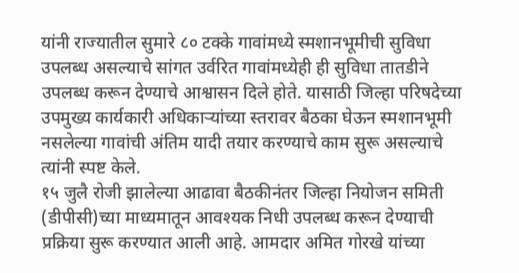यांनी राज्यातील सुमारे ८० टक्के गावांमध्ये स्मशानभूमीची सुविधा उपलब्ध असल्याचे सांगत उर्वरित गावांमध्येही ही सुविधा तातडीने उपलब्ध करून देण्याचे आश्वासन दिले होते. यासाठी जिल्हा परिषदेच्या उपमुख्य कार्यकारी अधिकाऱ्यांच्या स्तरावर बैठका घेऊन स्मशानभूमी नसलेल्या गावांची अंतिम यादी तयार करण्याचे काम सुरू असल्याचे त्यांनी स्पष्ट केले.
१५ जुलै रोजी झालेल्या आढावा बैठकीनंतर जिल्हा नियोजन समिती (डीपीसी)च्या माध्यमातून आवश्यक निधी उपलब्ध करून देण्याची प्रक्रिया सुरू करण्यात आली आहे. आमदार अमित गोरखे यांच्या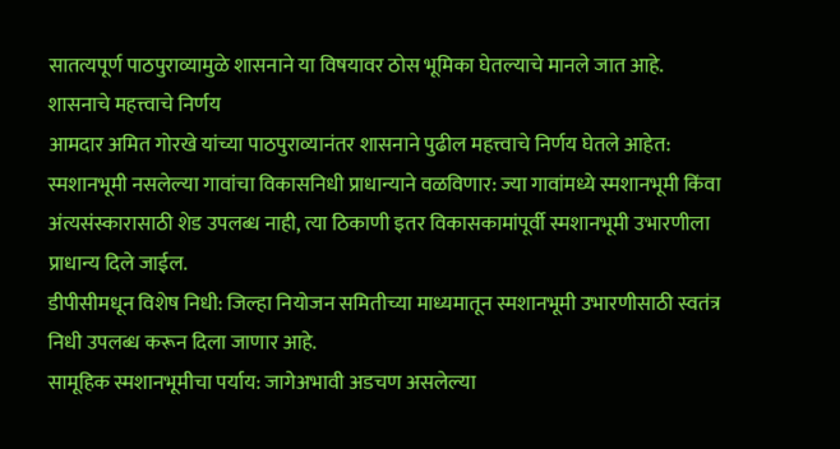सातत्यपूर्ण पाठपुराव्यामुळे शासनाने या विषयावर ठोस भूमिका घेतल्याचे मानले जात आहे.
शासनाचे महत्त्वाचे निर्णय
आमदार अमित गोरखे यांच्या पाठपुराव्यानंतर शासनाने पुढील महत्त्वाचे निर्णय घेतले आहेत:
स्मशानभूमी नसलेल्या गावांचा विकासनिधी प्राधान्याने वळविणार: ज्या गावांमध्ये स्मशानभूमी किंवा अंत्यसंस्कारासाठी शेड उपलब्ध नाही, त्या ठिकाणी इतर विकासकामांपूर्वी स्मशानभूमी उभारणीला प्राधान्य दिले जाईल.
डीपीसीमधून विशेष निधी: जिल्हा नियोजन समितीच्या माध्यमातून स्मशानभूमी उभारणीसाठी स्वतंत्र निधी उपलब्ध करून दिला जाणार आहे.
सामूहिक स्मशानभूमीचा पर्याय: जागेअभावी अडचण असलेल्या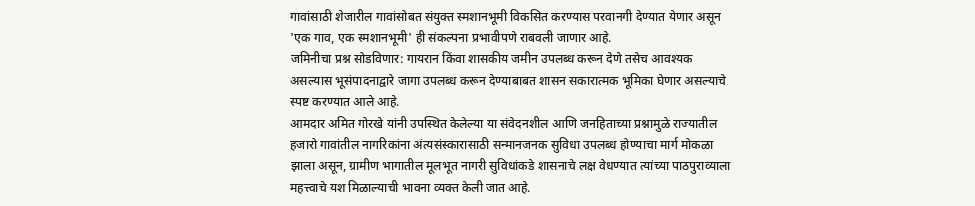गावांसाठी शेजारील गावांसोबत संयुक्त स्मशानभूमी विकसित करण्यास परवानगी देण्यात येणार असून 'एक गाव, एक स्मशानभूमी' ही संकल्पना प्रभावीपणे राबवली जाणार आहे.
जमिनीचा प्रश्न सोडविणार: गायरान किंवा शासकीय जमीन उपलब्ध करून देणे तसेच आवश्यक असल्यास भूसंपादनाद्वारे जागा उपलब्ध करून देण्याबाबत शासन सकारात्मक भूमिका घेणार असल्याचे स्पष्ट करण्यात आले आहे.
आमदार अमित गोरखे यांनी उपस्थित केलेल्या या संवेदनशील आणि जनहिताच्या प्रश्नामुळे राज्यातील हजारो गावांतील नागरिकांना अंत्यसंस्कारासाठी सन्मानजनक सुविधा उपलब्ध होण्याचा मार्ग मोकळा झाला असून, ग्रामीण भागातील मूलभूत नागरी सुविधांकडे शासनाचे लक्ष वेधण्यात त्यांच्या पाठपुराव्याला महत्त्वाचे यश मिळाल्याची भावना व्यक्त केली जात आहे.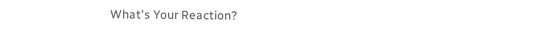What's Your Reaction?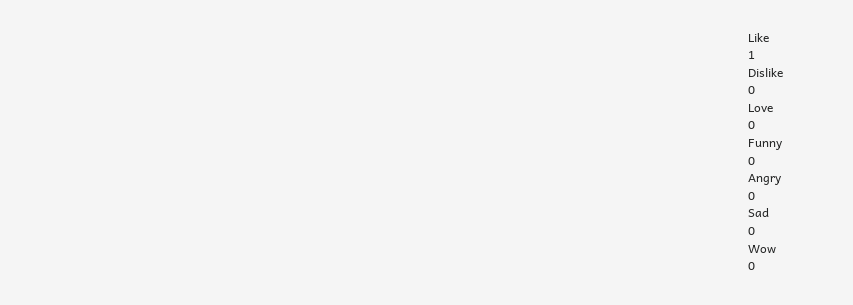Like
1
Dislike
0
Love
0
Funny
0
Angry
0
Sad
0
Wow
0